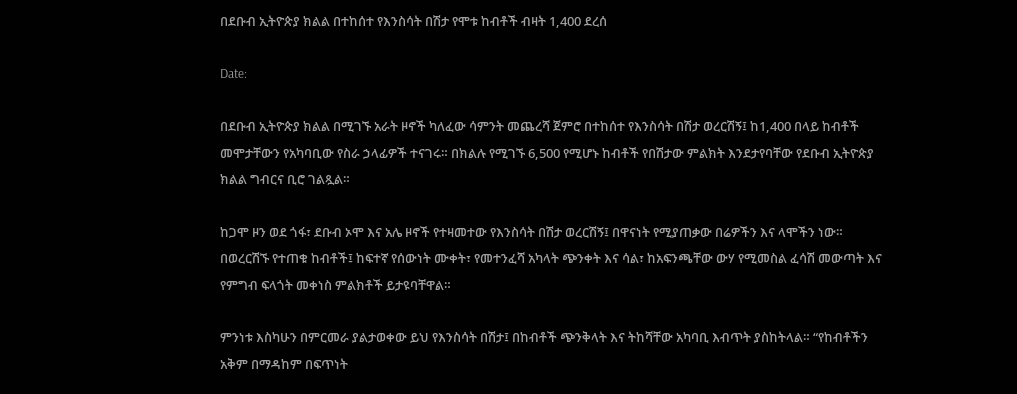በደቡብ ኢትዮጵያ ክልል በተከሰተ የእንስሳት በሽታ የሞቱ ከብቶች ብዛት 1,400 ደረሰ

Date:

በደቡብ ኢትዮጵያ ክልል በሚገኙ አራት ዞኖች ካለፈው ሳምንት መጨረሻ ጀምሮ በተከሰተ የእንስሳት በሽታ ወረርሽኝ፤ ከ1,400 በላይ ከብቶች መሞታቸውን የአካባቢው የስራ ኃላፊዎች ተናገሩ። በክልሉ የሚገኙ 6,500 የሚሆኑ ከብቶች የበሽታው ምልክት እንደታየባቸው የደቡብ ኢትዮጵያ ክልል ግብርና ቢሮ ገልጿል።

ከጋሞ ዞን ወደ ጎፋ፣ ደቡብ ኦሞ እና አሌ ዞኖች የተዛመተው የእንስሳት በሽታ ወረርሽኝ፤ በዋናነት የሚያጠቃው በሬዎችን እና ላሞችን ነው። በወረርሽኙ የተጠቁ ከብቶች፤ ከፍተኛ የሰውነት ሙቀት፣ የመተንፈሻ አካላት ጭንቀት እና ሳል፣ ከአፍንጫቸው ውሃ የሚመስል ፈሳሽ መውጣት እና የምግብ ፍላጎት መቀነስ ምልክቶች ይታዩባቸዋል።

ምንነቱ እስካሁን በምርመራ ያልታወቀው ይህ የእንስሳት በሽታ፤ በከብቶች ጭንቅላት እና ትከሻቸው አካባቢ እብጥት ያስከትላል። “የከብቶችን አቅም በማዳከም በፍጥነት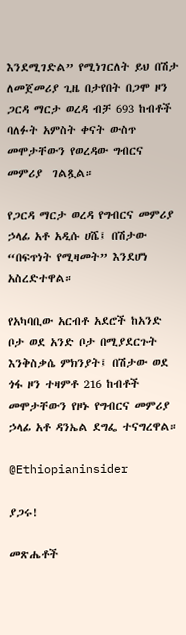እንደሚገድል” የሚነገርለት ይህ በሽታ ለመጀመሪያ ጊዜ በታየበት በጋሞ ዞን ጋርዳ ማርታ ወረዳ ብቻ 693 ከብቶች ባለፉት አምስት ቀናት ውስጥ መሞታቸውን የወረዳው ግብርና መምሪያ  ገልጿል።

የጋርዳ ማርታ ወረዳ የግብርና መምሪያ ኃላፊ አቶ አዲሱ ሀሼ፤ በሽታው “በፍጥነት የሚዛመት” እንደሆነ አስረድተዋል።

የአካባቢው አርብቶ አደሮች ከአንድ ቦታ ወደ አንድ ቦታ በሚያደርጉት እንቅስቃሴ ምክንያት፤ በሽታው ወደ ጎፋ ዞን ተዛምቶ 216 ከብቶች መሞታቸውን የዞኑ የግብርና መምሪያ ኃላፊ አቶ ዳንኤል ደግፌ ተናግረዋል።

@Ethiopianinsider

ያጋሩ!

መጽሔቶች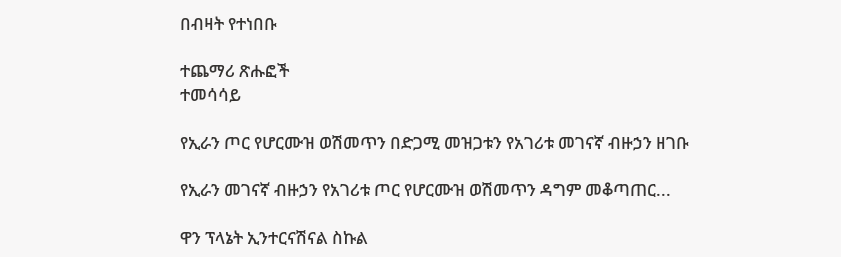በብዛት የተነበቡ

ተጨማሪ ጽሑፎች
ተመሳሳይ

የኢራን ጦር የሆርሙዝ ወሽመጥን በድጋሚ መዝጋቱን የአገሪቱ መገናኛ ብዙኃን ዘገቡ

የኢራን መገናኛ ብዙኃን የአገሪቱ ጦር የሆርሙዝ ወሽመጥን ዳግም መቆጣጠር...

ዋን ፕላኔት ኢንተርናሽናል ስኩል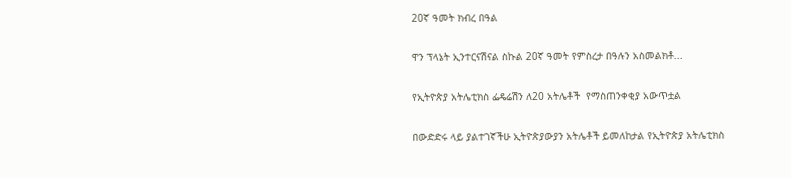20ኛ ዓመት ክብረ በዓል

ዋን ፕላኔት ኢንተርናሽናል ስኩል 20ኛ ዓመት የምስረታ በዓሉን አስመልክቶ...

የኢትዮጵያ አትሌቲክስ ፌዴሬሽን ለ20 አትሌቶች  የማስጠንቀቂያ አውጥቷል

በውድድሩ ላይ ያልተገኛችሁ ኢትዮጵያውያን አትሌቶች ይመለከታል የኢትዮጵያ አትሌቲክስ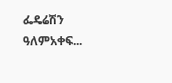ፌዴሬሽን ዓለምአቀፍ...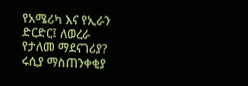የአሜሪካ እና የኢራን ድርድር፤ ለወረራ የታለመ ማደናገሪያ? ሩሲያ ማስጠንቀቂያ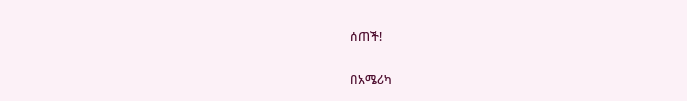ሰጠች!

በአሜሪካ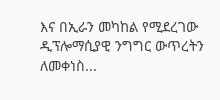እና በኢራን መካከል የሚደረገው ዲፕሎማሲያዊ ንግግር ውጥረትን ለመቀነስ...